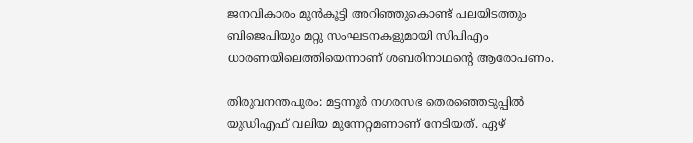ജനവികാരം മുൻകൂട്ടി അറിഞ്ഞുകൊണ്ട് പലയിടത്തും ബിജെപിയും മറ്റു സംഘടനകളുമായി സിപിഎം ധാരണയിലെത്തിയെന്നാണ് ശബരിനാഥന്‍റെ ആരോപണം.

തിരുവനന്തപുരം: മട്ടന്നൂ‌ർ നഗരസഭ തെരഞ്ഞെടുപ്പിൽ യുഡിഎഫ് വലിയ മുന്നേറ്റമണാണ് നേടിയത്. ഏഴ്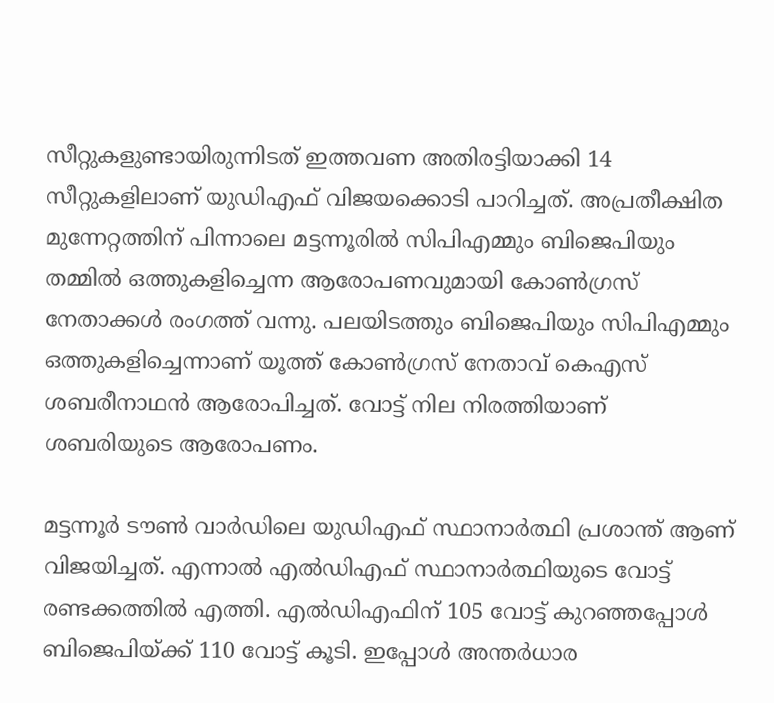സീറ്റുകളുണ്ടായിരുന്നിടത് ഇത്തവണ അതിരട്ടിയാക്കി 14 സീറ്റുകളിലാണ് യുഡിഎഫ് വിജയക്കൊടി പാറിച്ചത്. അപ്രതീക്ഷിത മുന്നേറ്റത്തിന് പിന്നാലെ മട്ടന്നൂരില്‍ സിപിഎമ്മും ബിജെപിയും തമ്മില്‍ ഒത്തുകളിച്ചെന്ന ആരോപണവുമായി കോണ്‍ഗ്രസ് നേതാക്കള്‍ രംഗത്ത് വന്നു. പലയിടത്തും ബിജെപിയും സിപിഎമ്മും ഒത്തുകളിച്ചെന്നാണ് യൂത്ത് കോണ്‍ഗ്രസ് നേതാവ് കെഎസ് ശബരീനാഥന്‍ ആരോപിച്ചത്. വോട്ട് നില നിരത്തിയാണ് ശബരിയുടെ ആരോപണം.

മട്ടന്നൂർ ടൗൺ വാര്‍ഡിലെ യുഡിഎഫ് സ്ഥാനാര്‍ത്ഥി പ്രശാന്ത് ആണ് വിജയിച്ചത്. എന്നാല്‍ എല്‍ഡിഎഫ് സ്ഥാനാര്‍ത്ഥിയുടെ വോട്ട് രണ്ടക്കത്തിൽ എത്തി. എല്‍ഡിഎഫിന് 105 വോട്ട് കുറഞ്ഞപ്പോൾ ബിജെപിയ്ക്ക് 110 വോട്ട് കൂടി. ഇപ്പോൾ അന്തർധാര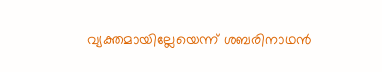വ്യക്തമായില്ലേയെന്ന് ശബരിനാഥന്‍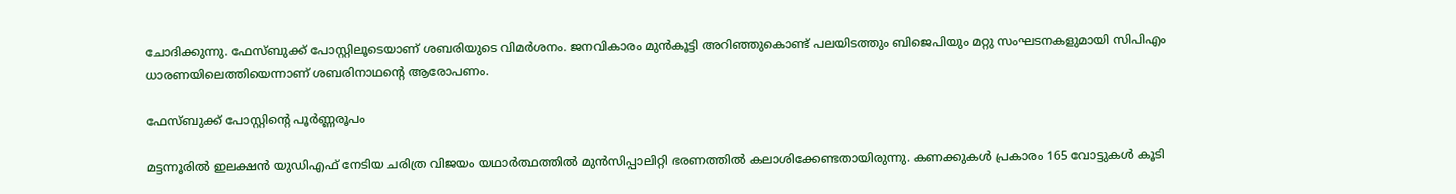ചോദിക്കുന്നു. ഫേസ്ബുക്ക് പോസ്റ്റിലൂടെയാണ് ശബരിയുടെ വിമര്‍ശനം. ജനവികാരം മുൻകൂട്ടി അറിഞ്ഞുകൊണ്ട് പലയിടത്തും ബിജെപിയും മറ്റു സംഘടനകളുമായി സിപിഎം ധാരണയിലെത്തിയെന്നാണ് ശബരിനാഥന്‍റെ ആരോപണം.

ഫേസ്ബുക്ക് പോസ്റ്റിന്‍റെ പൂര്‍ണ്ണരൂപം

മട്ടന്നൂരിൽ ഇലക്ഷൻ യുഡിഎഫ് നേടിയ ചരിത്ര വിജയം യഥാർത്ഥത്തിൽ മുൻസിപ്പാലിറ്റി ഭരണത്തിൽ കലാശിക്കേണ്ടതായിരുന്നു. കണക്കുകൾ പ്രകാരം 165 വോട്ടുകൾ കൂടി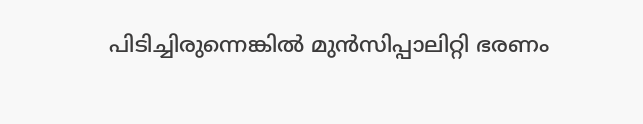പിടിച്ചിരുന്നെങ്കിൽ മുൻസിപ്പാലിറ്റി ഭരണം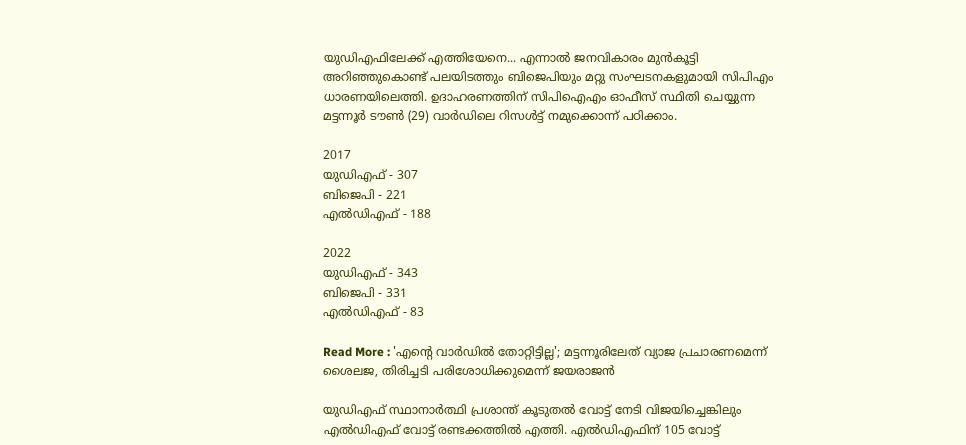യുഡിഎഫിലേക്ക് എത്തിയേനെ... എന്നാൽ ജനവികാരം മുൻകൂട്ടി അറിഞ്ഞുകൊണ്ട് പലയിടത്തും ബിജെപിയും മറ്റു സംഘടനകളുമായി സിപിഎം ധാരണയിലെത്തി. ഉദാഹരണത്തിന് സിപിഐഎം ഓഫീസ് സ്ഥിതി ചെയ്യുന്ന മട്ടന്നൂർ ടൗൺ (29) വാർഡിലെ റിസൾട്ട് നമുക്കൊന്ന് പഠിക്കാം.

2017
യുഡിഎഫ് - 307
ബിജെപി - 221
എല്‍ഡിഎഫ് - 188

2022
യുഡിഎഫ് - 343
ബിജെപി - 331
എല്‍ഡിഎഫ് - 83

Read More : 'എന്റെ വാ‍ർഡിൽ തോറ്റിട്ടില്ല'; മട്ടന്നൂരിലേത് വ്യാജ പ്രചാരണമെന്ന് ശൈലജ, തിരിച്ചടി പരിശോധിക്കുമെന്ന് ജയരാജൻ

യുഡിഎഫ് സ്ഥാനാർത്ഥി പ്രശാന്ത് കൂടുതൽ വോട്ട് നേടി വിജയിച്ചെങ്കിലും എല്‍ഡിഎഫ് വോട്ട് രണ്ടക്കത്തിൽ എത്തി. എല്‍ഡിഎഫിന് 105 വോട്ട്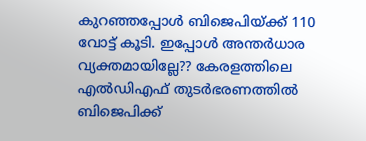കുറഞ്ഞപ്പോൾ ബിജെപിയ്ക്ക് 110 വോട്ട് കൂടി. ഇപ്പോൾ അന്തർധാര വ്യക്തമായില്ലേ?? കേരളത്തിലെ എല്‍ഡിഎഫ് തുടർഭരണത്തിൽ ബിജെപിക്ക്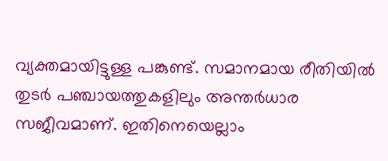വ്യക്തമായിട്ടുള്ള പങ്കുണ്ട്. സമാനമായ രീതിയിൽ തുടർ പഞ്ചായത്തുകളിലും അന്തർധാര സജീവമാണ്. ഇതിനെയെല്ലാം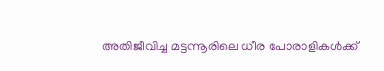അതിജീവിച്ച മട്ടന്നൂരിലെ ധീര പോരാളികൾക്ക്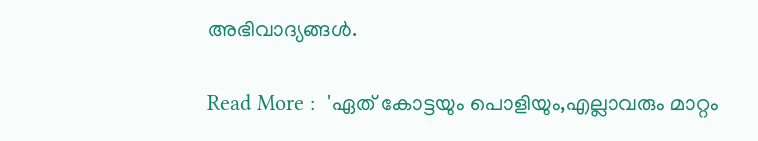അഭിവാദ്യങ്ങൾ.

Read More :  'ഏത് കോട്ടയും പൊളിയും,എല്ലാവരും മാറ്റം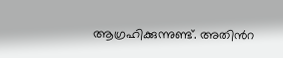ആഗ്രഹിക്കുന്നുണ്ട്. അതിന്‍റ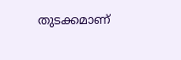തുടക്കമാണ്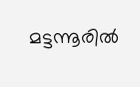മട്ടന്നൂരില്‍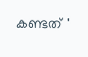കണ്ടത് '